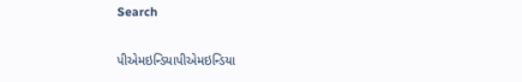Search

પીએમઇન્ડિયાપીએમઇન્ડિયા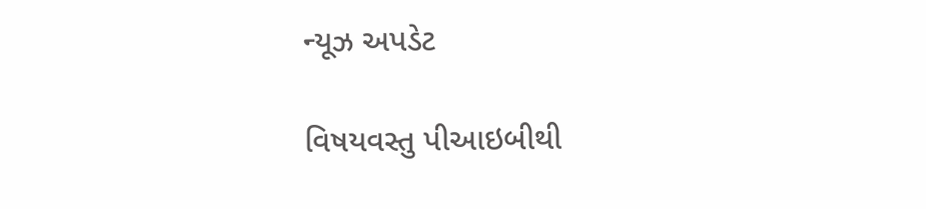ન્યૂઝ અપડેટ

વિષયવસ્તુ પીઆઇબીથી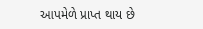આપમેળે પ્રાપ્ત થાય છે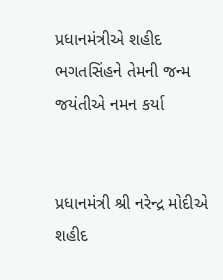પ્રધાનમંત્રીએ શહીદ ભગતસિંહને તેમની જન્મ જયંતીએ નમન કર્યા


પ્રધાનમંત્રી શ્રી નરેન્દ્ર મોદીએ શહીદ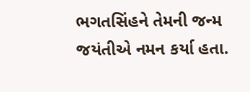ભગતસિંહને તેમની જન્મ જયંતીએ નમન કર્યા હતા.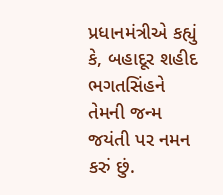પ્રધાનમંત્રીએ કહ્યું કે, બહાદૂર શહીદ ભગતસિંહને તેમની જન્મ જયંતી પર નમન કરું છું.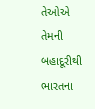તેઓએ તેમની બહાદૂરીથી ભારતના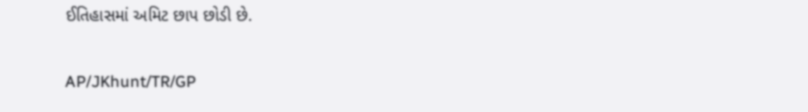ઈતિહાસમાં અમિટ છાપ છોડી છે.

AP/JKhunt/TR/GP